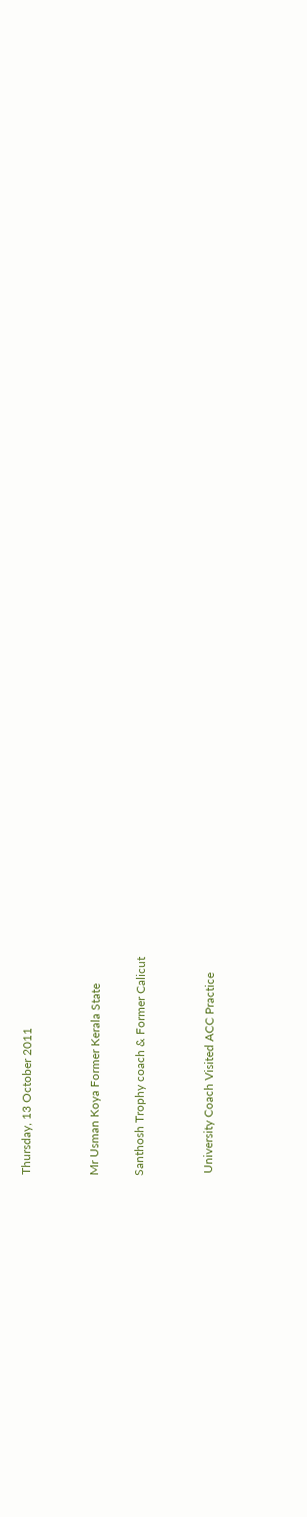Thursday, 13 October 2011


Mr Usman Koya Former Kerala State

Santhosh Trophy coach & Former Calicut


 University Coach Visited ACC Practice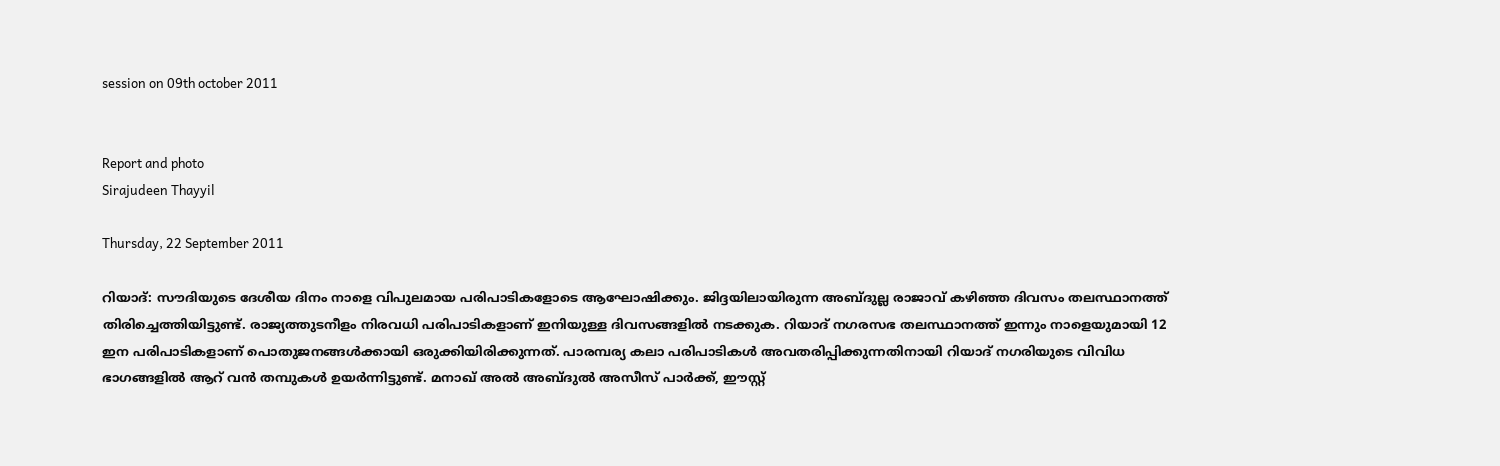session on 09th october 2011


Report and photo
Sirajudeen Thayyil

Thursday, 22 September 2011

റിയാദ്: സൗദിയുടെ ദേശീയ ദിനം നാളെ വിപുലമായ പരിപാടികളോടെ ആഘോഷിക്കും. ജിദ്ദയിലായിരുന്ന അബ്ദുല്ല രാജാവ് കഴിഞ്ഞ ദിവസം തലസ്ഥാനത്ത് തിരിച്ചെത്തിയിട്ടുണ്ട്. രാജ്യത്തുടനീളം നിരവധി പരിപാടികളാണ് ഇനിയുള്ള ദിവസങ്ങളില്‍ നടക്കുക. റിയാദ് നഗരസഭ തലസ്ഥാനത്ത് ഇന്നും നാളെയുമായി 12 ഇന പരിപാടികളാണ് പൊതുജനങ്ങള്‍ക്കായി ഒരുക്കിയിരിക്കുന്നത്. പാരമ്പര്യ കലാ പരിപാടികള്‍ അവതരിപ്പിക്കുന്നതിനായി റിയാദ് നഗരിയുടെ വിവിധ ഭാഗങ്ങളില്‍ ആറ് വന്‍ തമ്പുകള്‍ ഉയര്‍ന്നിട്ടുണ്ട്. മനാഖ് അല്‍ അബ്ദുല്‍ അസീസ് പാര്‍ക്ക്, ഈസ്റ്റ്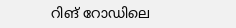റിങ് റോഡിലെ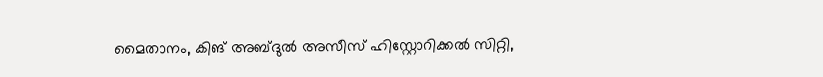മൈതാനം, കിങ് അബ്ദുല്‍ അസീസ് ഹിസ്റ്റോറിക്കല്‍ സിറ്റി,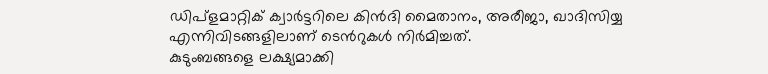ഡിപ്ളമാറ്റിക് ക്വാര്‍ട്ടറിലെ കിന്‍ദി മൈതാനം, അരീജാ, ഖാദിസിയ്യ എന്നിവിടങ്ങളിലാണ് ടെന്‍റുകള്‍ നിര്‍മിച്ചത്.
കുടുംബങ്ങളെ ലക്ഷ്യമാക്കി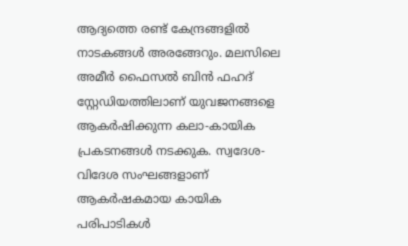ആദ്യത്തെ രണ്ട് കേന്ദ്രങ്ങളില്‍ നാടകങ്ങള്‍ അരങ്ങേറും. മലസിലെ അമീര്‍ ഫൈസല്‍ ബിന്‍ ഫഹദ് സ്റ്റേഡിയത്തിലാണ് യുവജനങ്ങളെ ആകര്‍ഷിക്കുന്ന കലാ-കായിക പ്രകടനങ്ങള്‍ നടക്കുക. സ്വദേശ-വിദേശ സംഘങ്ങളാണ് ആകര്‍ഷകമായ കായിക പരിപാടികള്‍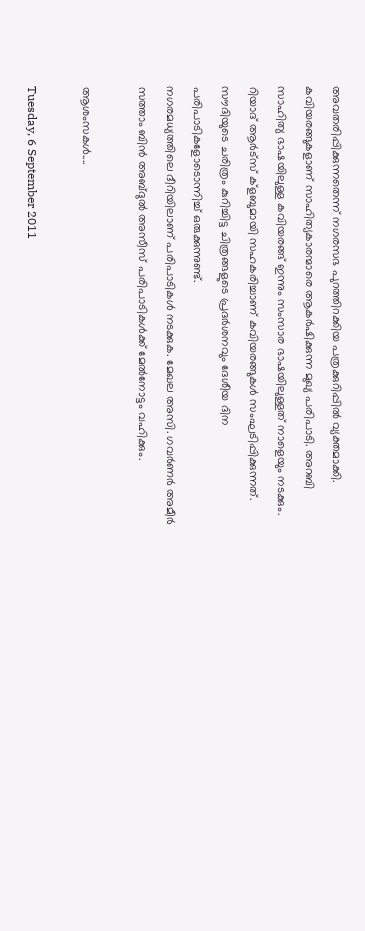അവതരിപ്പിക്കുന്നതെന്ന് നഗരസഭ പുറത്തിറക്കിയ പത്രക്കുറിപ്പില്‍ വ്യക്തമാക്കി.
കവിയരങ്ങുകളാണ് സാഹിത്യകാരന്മാരെ ആകര്‍ഷിക്കുന്ന മുഖ്യ പരിപാടി. അറബി സാഹിത്യ ഭാഷയിലുള്ള കവിയരങ്ങ് ഇന്നും സംസാര ഭാഷയിലുള്ളത് നാളെയും നടക്കും. റിയാദ് ആര്‍ട്സ് ക്ളബുമായി സഹകരിച്ചാണ് കവിയരങ്ങുകള്‍ സംഘടിപ്പിക്കുന്നത്. സൗദിയുടെ ചരിത്രം കുറിച്ചിട്ട ചിത്രങ്ങളുടെ പ്രദര്‍ശനവും ദേശീയ ദിന പരിപാടികളോടൊന്നിച്ച് ഒരുക്കുന്നുണ്ട്.
നഗരമധ്യത്തിലെ ദീറിയിലാണ് പരിപാടികള്‍ നടക്കുക. മേഖല അസി. ഗവര്‍ണര്‍ അമീര്‍ സത്താം ബിന്‍ അബ്ദുല്‍ അസീസ് പരിപാടികള്‍ക്ക് മേല്‍നോട്ടം വഹിക്കും.

ആശംസകള്‍....

Tuesday, 6 September 2011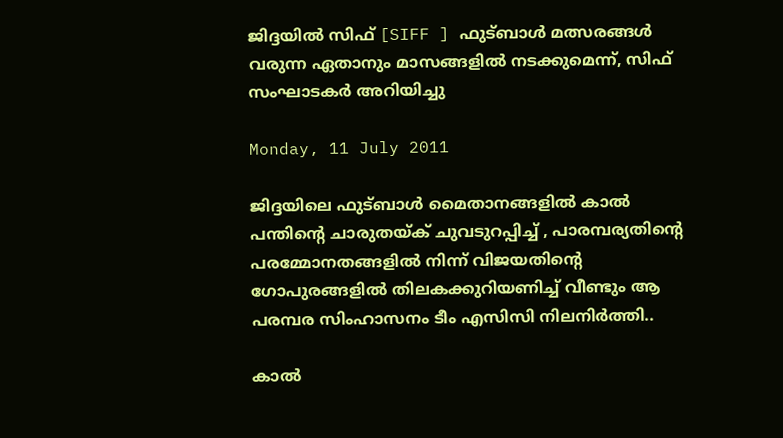ജിദ്ദയില്‍ സിഫ് [SIFF ] ഫുട്ബാള്‍ മത്സരങ്ങള്‍ വരുന്ന ഏതാനും മാസങ്ങളില്‍ നടക്കുമെന്ന്, സിഫ് സംഘാടകര്‍ അറിയിച്ചു

Monday, 11 July 2011

ജിദ്ദയിലെ ഫുട്ബാള്‍ മൈതാനങ്ങളില്‍ കാല്‍ പന്തിന്റെ ചാരുതയ്ക് ചുവടുറപ്പിച്ച് , പാരമ്പര്യതിന്റെ പരമ്മോനതങ്ങളില്‍ നിന്ന് വിജയതിന്റെ ഗോപുരങ്ങളില്‍ തിലകക്കുറിയണിച്ച് വീണ്ടും ആ പരമ്പര സിംഹാസനം ടീം എസിസി നിലനിര്‍ത്തി..

കാല്‍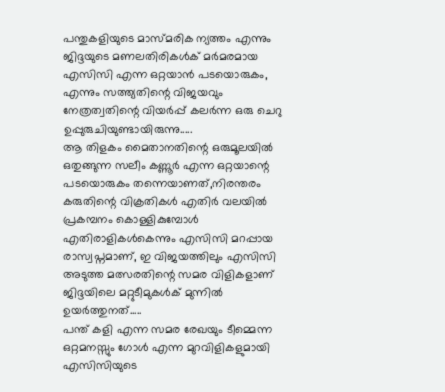പന്തുകളിയുടെ മാസ്മരിക ന്യത്തം എന്നും ജിദ്ദയുടെ മണലതിരികള്‍ക് മര്‍മരമായ എസിസി എന്ന ഒറ്റയാന്‍ പടയൊരുകം, എന്നും സത്ത്യതിന്റെ വിജയവും നേത്രത്വതിന്റെ വിയര്‍പ്പ് കലര്‍ന്ന ഒരു ചെറു ഉപ്പുരുചിയുണ്ടായിരുന്നു.....
ആ തിളകം മൈതാനതിന്റെ ഒരുമൂലയില്‍ ഒതുങ്ങുന്ന സലീം കണ്ണൂര്‍ എന്ന ഒറ്റയാന്റെ പടയൊരുകം തന്നെയാണത്,നിരന്തരം കരുതിന്റെ വിക്രതികള്‍ എതിര്‍ വലയില്‍ പ്രകമ്പനം കൊള്ളികുമ്പോള്‍ എതിരാളികള്‍കെന്നും എസിസി മറപ്പായ രാസ്വപ്നമാണ്, ഇ വിജയത്തിലും എസിസി അടുത്ത മത്സരതിന്റെ സമര വിളികളാണ് ജിദ്ദയിലെ മറ്റുടീമുകള്‍ക് മുന്നില്‍ ഉയര്‍ത്തുനത്.....
പന്ത് കളി എന്ന സമര രേഖയും ടീമ്മെന്ന ഒറ്റമനസ്സും ഗോള്‍ എന്ന മുറവിളികളുമായി എസിസിയുടെ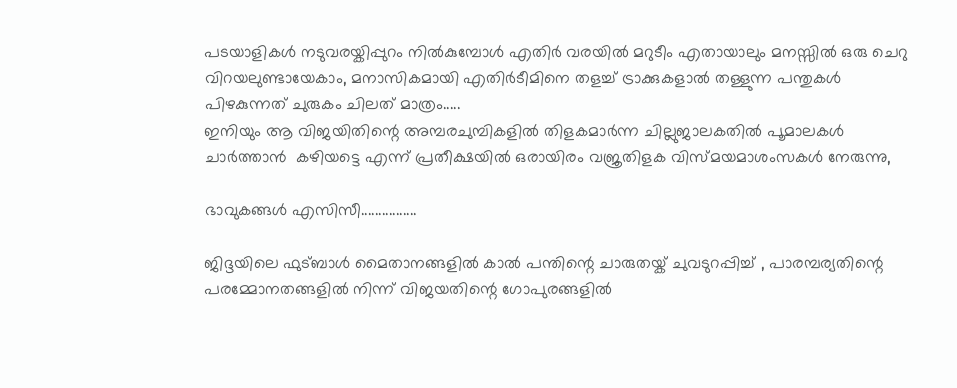പടയാളികള്‍ നടുവരയ്കിപ്പുറം നില്‍കുമ്പോള്‍ എതിര്‍ വരയില്‍ മറുടീം എതായാലും മനസ്സില്‍ ഒരു ചെറു വിറയലുണ്ടായേകാം, മനാസികമായി എതിര്‍ടീമിനെ തളച്ച് ട്രാക്കുകളാല്‍ തള്ളുന്ന പന്തുകള്‍ പിഴകുന്നത് ചുരുകം ചിലത് മാത്രം.....
ഇനിയും ആ വിജയിതിന്റെ അമ്പരചുമ്പികളില്‍ തിളകമാര്‍ന്ന ചില്ലുജാലകതില്‍ പൂമാലകള്‍ ചാര്‍ത്താന്‍  കഴിയട്ടെ എന്ന് പ്രതീക്ഷയില്‍ ഒരായിരം വജ്രതിളക വിസ്മയമാശംസകള്‍ നേരുന്നു,

ഭാവുകങ്ങള്‍ എസിസീ................

ജിദ്ദയിലെ ഫുട്ബാള്‍ മൈതാനങ്ങളില്‍ കാല്‍ പന്തിന്റെ ചാരുതയ്ക് ചുവടുറപ്പിച്ച് , പാരമ്പര്യതിന്റെ പരമ്മോനതങ്ങളില്‍ നിന്ന് വിജയതിന്റെ ഗോപുരങ്ങളില്‍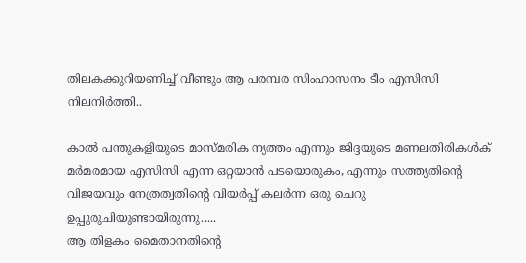തിലകക്കുറിയണിച്ച് വീണ്ടും ആ പരമ്പര സിംഹാസനം ടീം എസിസി നിലനിര്‍ത്തി..

കാല്‍ പന്തുകളിയുടെ മാസ്മരിക ന്യത്തം എന്നും ജിദ്ദയുടെ മണലതിരികള്‍ക് മര്‍മരമായ എസിസി എന്ന ഒറ്റയാന്‍ പടയൊരുകം, എന്നും സത്ത്യതിന്റെ വിജയവും നേത്രത്വതിന്റെ വിയര്‍പ്പ് കലര്‍ന്ന ഒരു ചെറു ഉപ്പുരുചിയുണ്ടായിരുന്നു.....
ആ തിളകം മൈതാനതിന്റെ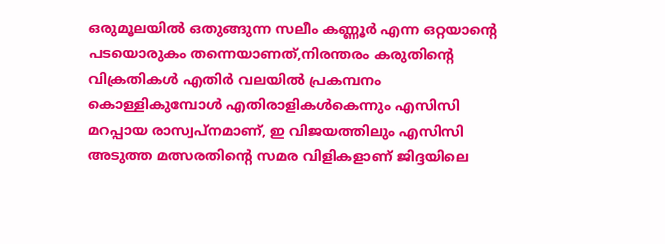ഒരുമൂലയില്‍ ഒതുങ്ങുന്ന സലീം കണ്ണൂര്‍ എന്ന ഒറ്റയാന്റെ പടയൊരുകം തന്നെയാണത്,നിരന്തരം കരുതിന്റെ വിക്രതികള്‍ എതിര്‍ വലയില്‍ പ്രകമ്പനം കൊള്ളികുമ്പോള്‍ എതിരാളികള്‍കെന്നും എസിസി മറപ്പായ രാസ്വപ്നമാണ്, ഇ വിജയത്തിലും എസിസി അടുത്ത മത്സരതിന്റെ സമര വിളികളാണ് ജിദ്ദയിലെ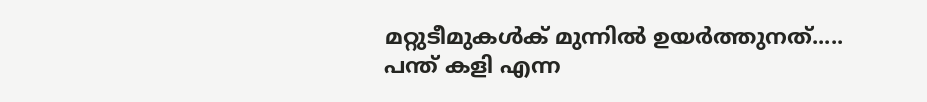മറ്റുടീമുകള്‍ക് മുന്നില്‍ ഉയര്‍ത്തുനത്.....
പന്ത് കളി എന്ന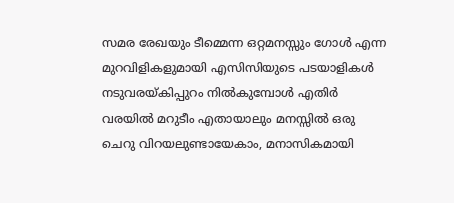സമര രേഖയും ടീമ്മെന്ന ഒറ്റമനസ്സും ഗോള്‍ എന്ന മുറവിളികളുമായി എസിസിയുടെ പടയാളികള്‍ നടുവരയ്കിപ്പുറം നില്‍കുമ്പോള്‍ എതിര്‍ വരയില്‍ മറുടീം എതായാലും മനസ്സില്‍ ഒരു ചെറു വിറയലുണ്ടായേകാം, മനാസികമായി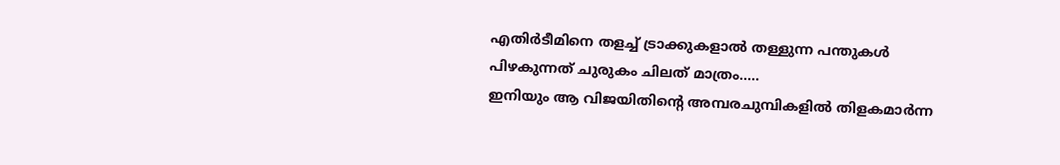എതിര്‍ടീമിനെ തളച്ച് ട്രാക്കുകളാല്‍ തള്ളുന്ന പന്തുകള്‍ പിഴകുന്നത് ചുരുകം ചിലത് മാത്രം.....
ഇനിയും ആ വിജയിതിന്റെ അമ്പരചുമ്പികളില്‍ തിളകമാര്‍ന്ന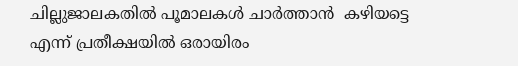ചില്ലുജാലകതില്‍ പൂമാലകള്‍ ചാര്‍ത്താന്‍  കഴിയട്ടെ എന്ന് പ്രതീക്ഷയില്‍ ഒരായിരം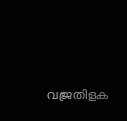വജ്രതിളക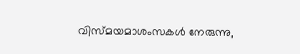വിസ്മയമാശംസകള്‍ നേരുന്നു,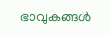ഭാവുകങ്ങള്‍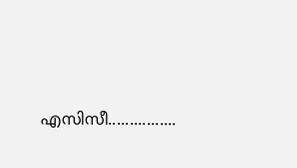എസിസീ................